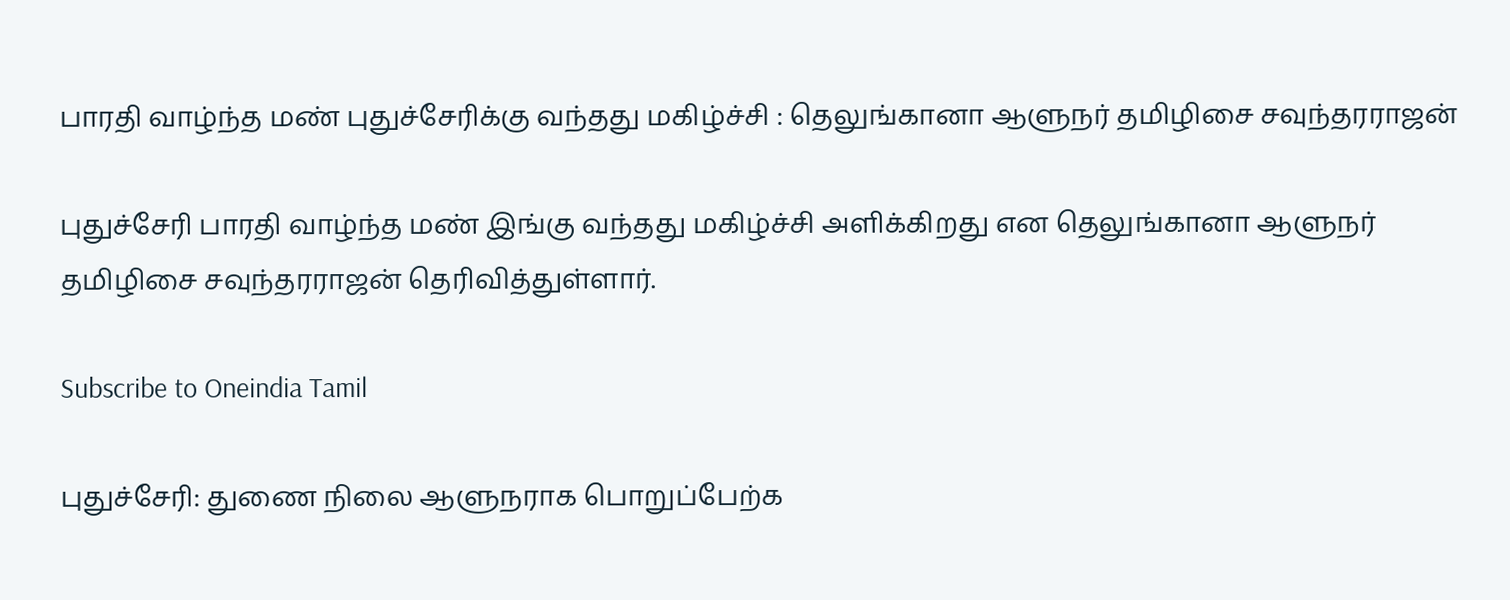பாரதி வாழ்ந்த மண் புதுச்சேரிக்கு வந்தது மகிழ்ச்சி : தெலுங்கானா ஆளுநர் தமிழிசை சவுந்தரராஜன்

புதுச்சேரி பாரதி வாழ்ந்த மண் இங்கு வந்தது மகிழ்ச்சி அளிக்கிறது என தெலுங்கானா ஆளுநர் தமிழிசை சவுந்தரராஜன் தெரிவித்துள்ளார்.

Subscribe to Oneindia Tamil

புதுச்சேரி: துணை நிலை ஆளுநராக பொறுப்பேற்க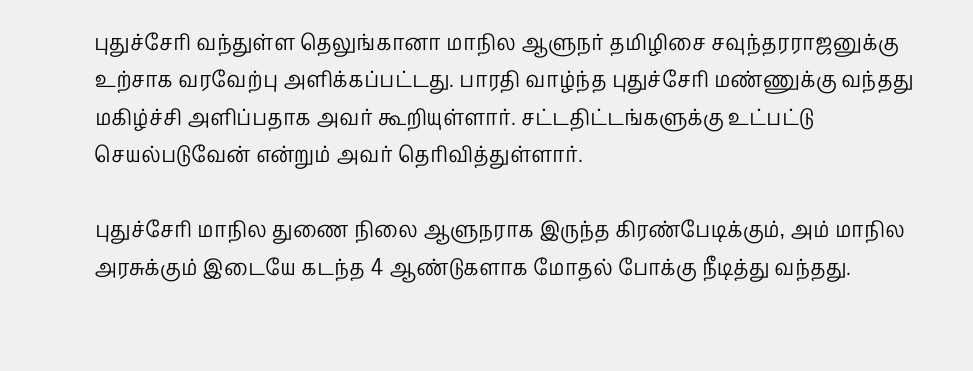புதுச்சேரி வந்துள்ள தெலுங்கானா மாநில ஆளுநர் தமிழிசை சவுந்தரராஜனுக்கு உற்சாக வரவேற்பு அளிக்கப்பட்டது. பாரதி வாழ்ந்த புதுச்சேரி மண்ணுக்கு வந்தது மகிழ்ச்சி அளிப்பதாக அவர் கூறியுள்ளார். சட்டதிட்டங்களுக்கு உட்பட்டு செயல்படுவேன் என்றும் அவர் தெரிவித்துள்ளார்.

புதுச்சேரி மாநில துணை நிலை ஆளுநராக இருந்த கிரண்பேடிக்கும், அம் மாநில அரசுக்கும் இடையே கடந்த 4 ஆண்டுகளாக மோதல் போக்கு நீடித்து வந்தது.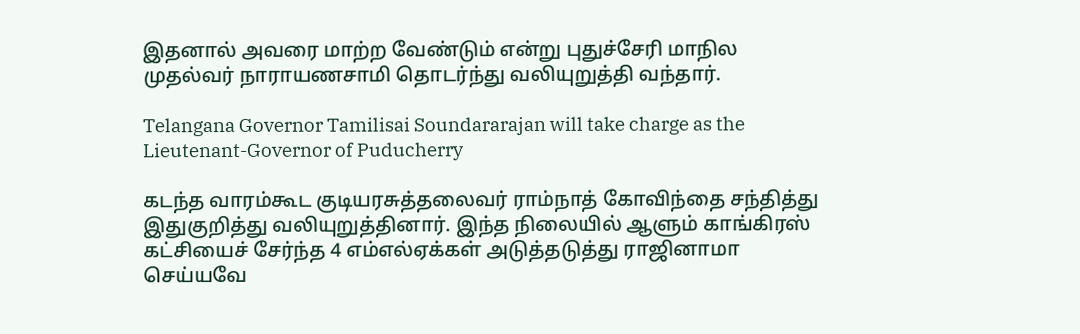இதனால் அவரை மாற்ற வேண்டும் என்று புதுச்சேரி மாநில முதல்வர் நாராயணசாமி தொடர்ந்து வலியுறுத்தி வந்தார்.

Telangana Governor Tamilisai Soundararajan will take charge as the Lieutenant-Governor of Puducherry

கடந்த வாரம்கூட குடியரசுத்தலைவர் ராம்நாத் கோவிந்தை சந்தித்து இதுகுறித்து வலியுறுத்தினார். இந்த நிலையில் ஆளும் காங்கிரஸ் கட்சியைச் சேர்ந்த 4 எம்எல்ஏக்கள் அடுத்தடுத்து ராஜினாமா செய்யவே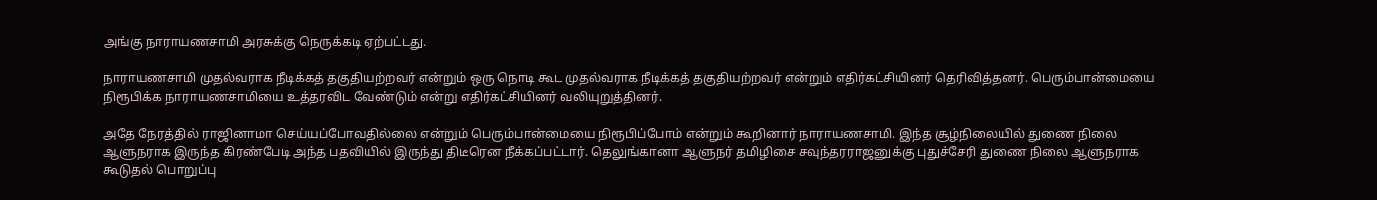அங்கு நாராயணசாமி அரசுக்கு நெருக்கடி ஏற்பட்டது.

நாராயணசாமி முதல்வராக நீடிக்கத் தகுதியற்றவர் என்றும் ஒரு நொடி கூட முதல்வராக நீடிக்கத் தகுதியற்றவர் என்றும் எதிர்கட்சியினர் தெரிவித்தனர். பெரும்பான்மையை நிரூபிக்க நாராயணசாமியை உத்தரவிட வேண்டும் என்று எதிர்கட்சியினர் வலியுறுத்தினர்.

அதே நேரத்தில் ராஜினாமா செய்யப்போவதில்லை என்றும் பெரும்பான்மையை நிரூபிப்போம் என்றும் கூறினார் நாராயணசாமி. இந்த சூழ்நிலையில் துணை நிலை ஆளுநராக இருந்த கிரண்பேடி அந்த பதவியில் இருந்து திடீரென நீக்கப்பட்டார். தெலுங்கானா ஆளுநர் தமிழிசை சவுந்தரராஜனுக்கு புதுச்சேரி துணை நிலை ஆளுநராக கூடுதல் பொறுப்பு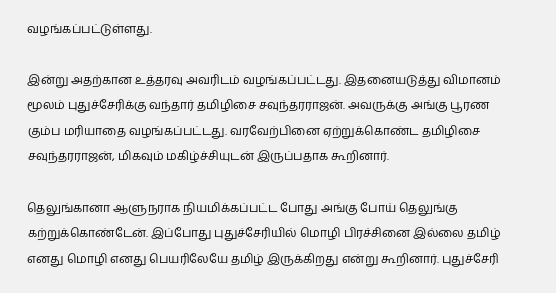வழங்கப்பட்டுள்ளது.

இன்று அதற்கான உத்தரவு அவரிடம் வழங்கப்பட்டது. இதனையடுத்து விமானம் மூலம் புதுச்சேரிக்கு வந்தார் தமிழிசை சவுந்தரராஜன். அவருக்கு அங்கு பூரண கும்ப மரியாதை வழங்கப்பட்டது. வரவேற்பினை ஏற்றுக்கொண்ட தமிழிசை சவுந்தரராஜன், மிகவும் மகிழ்ச்சியுடன் இருப்பதாக கூறினார்.

தெலுங்கானா ஆளுநராக நியமிக்கப்பட்ட போது அங்கு போய் தெலுங்கு கற்றுக்கொண்டேன். இப்போது புதுச்சேரியில் மொழி பிரச்சினை இல்லை தமிழ் எனது மொழி எனது பெயரிலேயே தமிழ் இருக்கிறது என்று கூறினார். புதுச்சேரி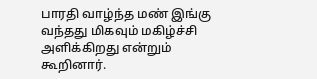பாரதி வாழ்ந்த மண் இங்கு வந்தது மிகவும் மகிழ்ச்சி அளிக்கிறது என்றும் கூறினார்.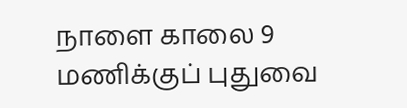நாளை காலை 9 மணிக்குப் புதுவை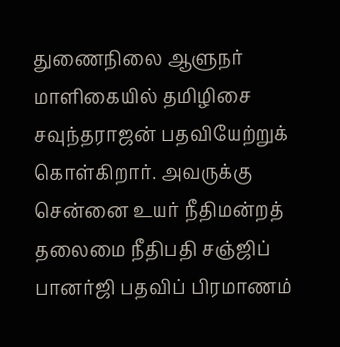துணைநிலை ஆளுநர் மாளிகையில் தமிழிசை சவுந்தராஜன் பதவியேற்றுக் கொள்கிறார். அவருக்கு சென்னை உயர் நீதிமன்றத் தலைமை நீதிபதி சஞ்ஜிப் பானர்ஜி பதவிப் பிரமாணம்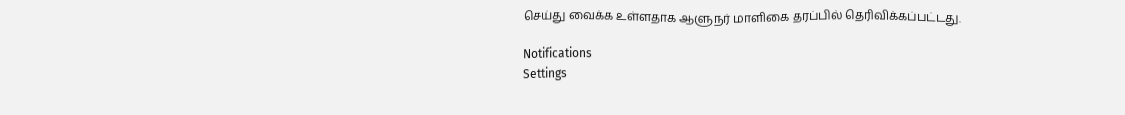செய்து வைக்க உள்ளதாக ஆளுநர் மாளிகை தரப்பில் தெரிவிக்கப்பட்டது.

Notifications
Settings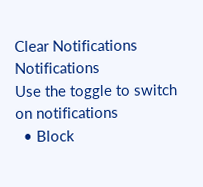Clear Notifications
Notifications
Use the toggle to switch on notifications
  • Block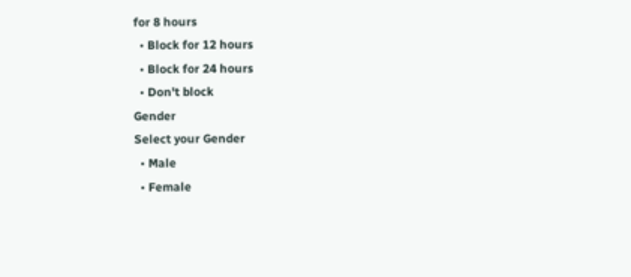for 8 hours
  • Block for 12 hours
  • Block for 24 hours
  • Don't block
Gender
Select your Gender
  • Male
  • Female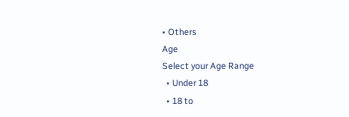• Others
Age
Select your Age Range
  • Under 18
  • 18 to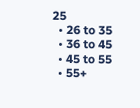25
  • 26 to 35
  • 36 to 45
  • 45 to 55
  • 55+